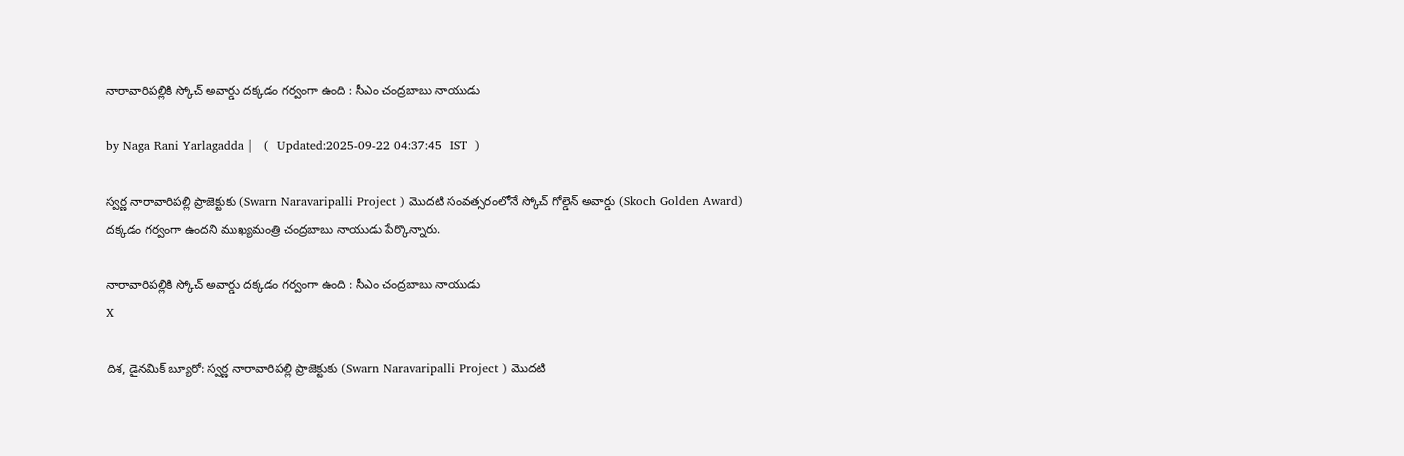నారావారిపల్లికి స్కోచ్ అవార్డు దక్కడం గర్వంగా ఉంది : సీఎం చంద్రబాబు నాయుడు

by Naga Rani Yarlagadda |   (  Updated:2025-09-22 04:37:45  IST  )

స్వర్ణ నారావారిపల్లి ప్రాజెక్టుకు (Swarn Naravaripalli Project ) మొదటి సంవత్సరంలోనే స్కోచ్ గోల్డెన్ అవార్డు (Skoch Golden Award) దక్కడం గర్వంగా ఉందని ముఖ్యమంత్రి చంద్రబాబు నాయుడు పేర్కొన్నారు.

నారావారిపల్లికి స్కోచ్ అవార్డు దక్కడం గర్వంగా ఉంది : సీఎం చంద్రబాబు నాయుడు
X

దిశ, డైనమిక్ బ్యూరో: స్వర్ణ నారావారిపల్లి ప్రాజెక్టుకు (Swarn Naravaripalli Project ) మొదటి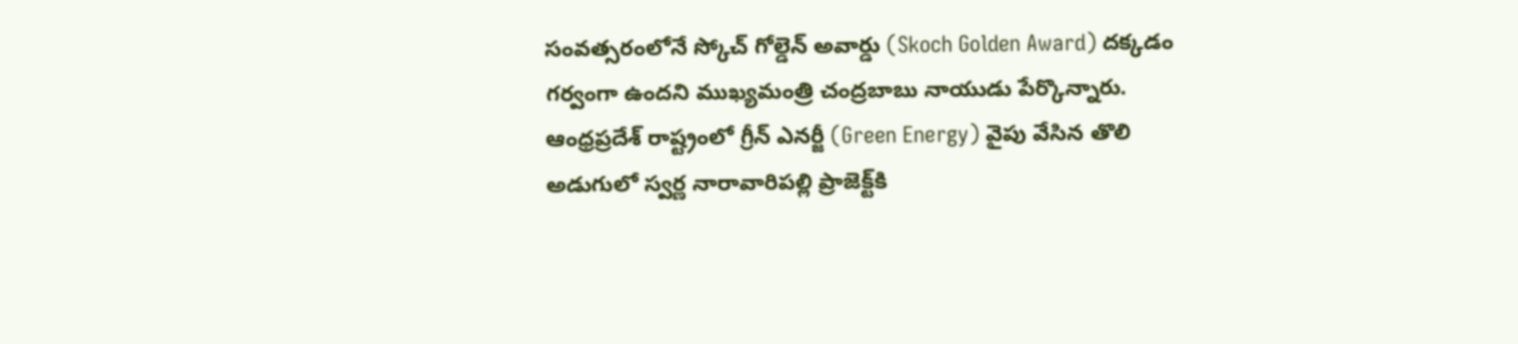సంవత్సరంలోనే స్కోచ్ గోల్డెన్ అవార్డు (Skoch Golden Award) దక్కడం గర్వంగా ఉందని ముఖ్యమంత్రి చంద్రబాబు నాయుడు పేర్కొన్నారు. ఆంధ్రప్రదేశ్‌ రాష్ట్రంలో గ్రీన్ ఎనర్జీ (Green Energy) వైపు వేసిన తొలి అడుగులో స్వర్ణ నారావారిపల్లి ప్రాజెక్ట్‌కి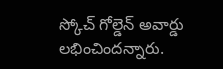స్కోచ్ గోల్డెన్ అవార్డు లభించిందన్నారు.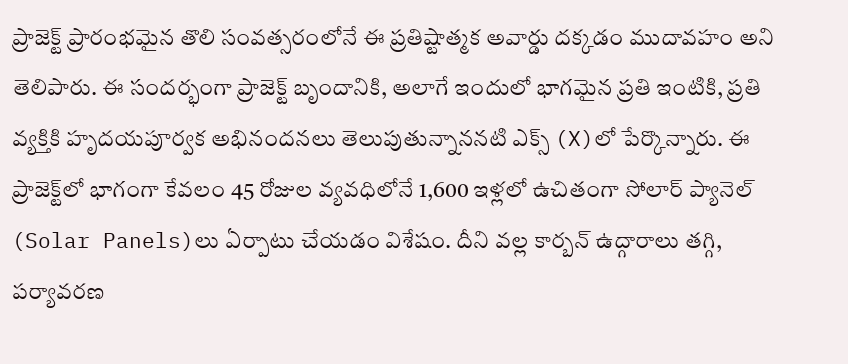ప్రాజెక్ట్ ప్రారంభమైన తొలి సంవత్సరంలోనే ఈ ప్రతిష్టాత్మక అవార్డు దక్కడం ముదావహం అని తెలిపారు. ఈ సందర్భంగా ప్రాజెక్ట్ బృందానికి, అలాగే ఇందులో భాగమైన ప్రతి ఇంటికి, ప్రతి వ్యక్తికి హృదయపూర్వక అభినందనలు తెలుపుతున్నాననటి ఎక్స్ (X)లో పేర్కొన్నారు. ఈ ప్రాజెక్ట్‌లో భాగంగా కేవలం 45 రోజుల వ్యవధిలోనే 1,600 ఇళ్లలో ఉచితంగా సోలార్ ప్యానెల్‌ (Solar Panels)లు ఏర్పాటు చేయడం విశేషం. దీని వల్ల కార్బన్ ఉద్గారాలు తగ్గి, పర్యావరణ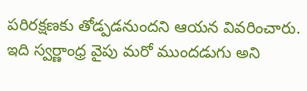పరిరక్షణకు తోడ్పడనుందని ఆయన వివరించారు. ఇది స్వర్ణాంధ్ర వైపు మరో ముందడుగు అని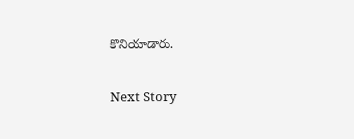కొనియాడారు.

Next Story